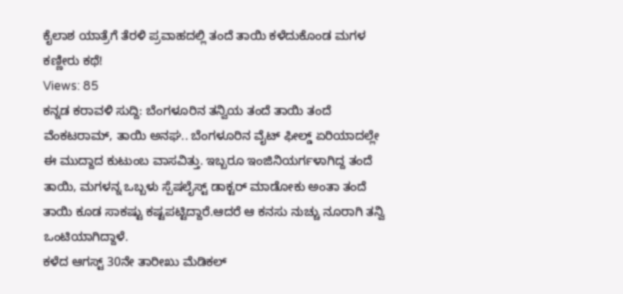ಕೈಲಾಶ ಯಾತ್ರೆಗೆ ತೆರಳಿ ಪ್ರವಾಹದಲ್ಲಿ ತಂದೆ ತಾಯಿ ಕಳೆದುಕೊಂಡ ಮಗಳ ಕಣ್ಣೀರು ಕಥೆ!
Views: 85
ಕನ್ನಡ ಕರಾವಳಿ ಸುದ್ದಿ: ಬೆಂಗಳೂರಿನ ತನ್ವಿಯ ತಂದೆ ತಾಯಿ ತಂದೆ ವೆಂಕಟರಾಮ್, ತಾಯಿ ಅನಘ.. ಬೆಂಗಳೂರಿನ ವೈಟ್ ಫೀಲ್ಡ್ ಏರಿಯಾದಲ್ಲೇ ಈ ಮುದ್ದಾದ ಕುಟುಂಬ ವಾಸವಿತ್ತು. ಇಬ್ಬರೂ ಇಂಜಿನಿಯರ್ಗಳಾಗಿದ್ದ ತಂದೆ ತಾಯಿ, ಮಗಳನ್ನ ಒಬ್ಬಳು ಸ್ಪೆಷಲೈಸ್ಟ್ ಡಾಕ್ಟರ್ ಮಾಡೋಕು ಅಂತಾ ತಂದೆ ತಾಯಿ ಕೂಡ ಸಾಕಷ್ಟು ಕಷ್ಟಪಟ್ಟಿದ್ದಾರೆ.ಆದರೆ ಆ ಕನಸು ನುಚ್ಚು ನೂರಾಗಿ ತನ್ವಿ ಒಂಟಿಯಾಗಿದ್ದಾಳೆ.
ಕಳೆದ ಆಗಸ್ಟ್ 30ನೇ ತಾರೀಖು ಮೆಡಿಕಲ್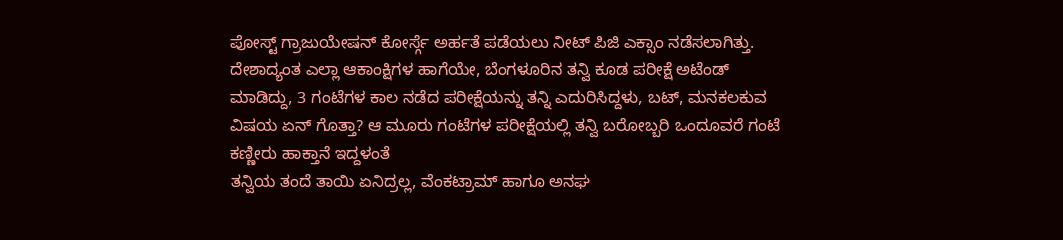ಪೋಸ್ಟ್ ಗ್ರಾಜುಯೇಷನ್ ಕೋರ್ಸ್ಗೆ ಅರ್ಹತೆ ಪಡೆಯಲು ನೀಟ್ ಪಿಜಿ ಎಕ್ಸಾಂ ನಡೆಸಲಾಗಿತ್ತು. ದೇಶಾದ್ಯಂತ ಎಲ್ಲಾ ಆಕಾಂಕ್ಷಿಗಳ ಹಾಗೆಯೇ, ಬೆಂಗಳೂರಿನ ತನ್ವಿ ಕೂಡ ಪರೀಕ್ಷೆ ಅಟೆಂಡ್ ಮಾಡಿದ್ದು, 3 ಗಂಟೆಗಳ ಕಾಲ ನಡೆದ ಪರೀಕ್ಷೆಯನ್ನು ತನ್ನಿ ಎದುರಿಸಿದ್ದಳು, ಬಟ್, ಮನಕಲಕುವ ವಿಷಯ ಏನ್ ಗೊತ್ತಾ? ಆ ಮೂರು ಗಂಟೆಗಳ ಪರೀಕ್ಷೆಯಲ್ಲಿ ತನ್ವಿ ಬರೋಬ್ಬರಿ ಒಂದೂವರೆ ಗಂಟೆ ಕಣ್ಣೀರು ಹಾಕ್ತಾನೆ ಇದ್ದಳಂತೆ
ತನ್ವಿಯ ತಂದೆ ತಾಯಿ ಏನಿದ್ರಲ್ಲ, ವೆಂಕಟ್ರಾಮ್ ಹಾಗೂ ಅನಘ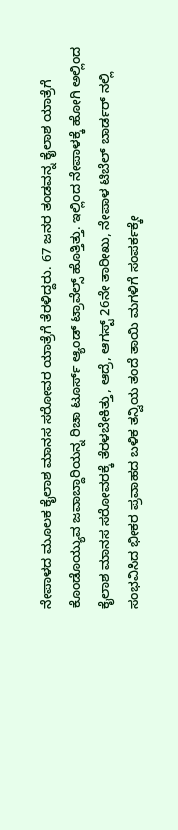ನೇಪಾಳದ ಮೂಲಕ ಕೈಲಾಶ ಮಾನಸ ಸರೋವರ ಯಾತ್ರೆಗೆ ತೆರಳಿದ್ದರು. 67 ಜನರ ತಂಡವನ್ನ ಕೈಲಾಶ ಯಾತ್ರೆಗೆ ಕೊಂಡೊಯ್ಯುವ ಜವಾಬ್ದಾರಿಯನ್ನ ರಿಚಾ ಟೂರ್ಸ್ ಆ್ಯಂಡ್ ಟ್ರಾವೆಲ್ಸ್ ಹೊತ್ತಿತ್ತು. ಇಲ್ಲಿಂದ ನೇಪಾಳಕ್ಕೆ ಹೋಗಿ ಅಲ್ಲಿಂದ ಕೈಲಾಶ ಮಾನಸ ಸರೋವರಕ್ಕೆ ತೆರಳಬೇಕಿತ್ತು, ಆದ್ರೆ, ಆಗಸ್ಟ್ 26ನೇ ತಾರೀಖು, ನೇಪಾಳ ಟಿಬೆಲ್ ಬಾರ್ಡರ್ ನಲ್ಲಿ ಸಂಭವಿಸಿದ ಭೀಕರ ಪ್ರವಾಹದ ಬಳಿಕ ತನ್ವಿಯ ತಂದೆ ತಾಯಿ ಮಗಳಿಗೆ ಸಂಪರ್ಕಕ್ಕೇ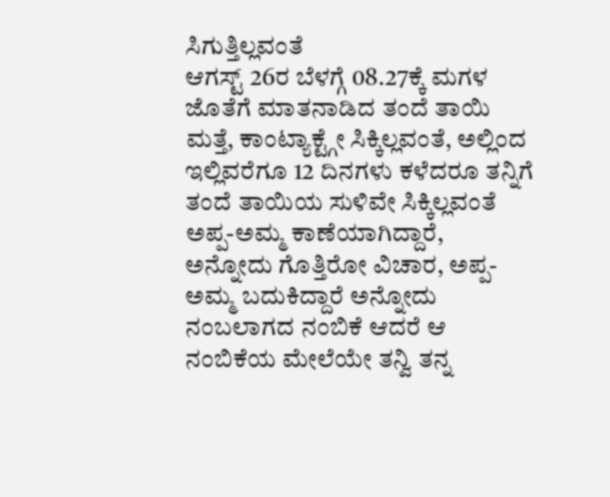ಸಿಗುತ್ತಿಲ್ಲವಂತೆ
ಆಗಸ್ಟ್ 26ರ ಬೆಳಗ್ಗೆ 08.27ಕ್ಕೆ ಮಗಳ ಜೊತೆಗೆ ಮಾತನಾಡಿದ ತಂದೆ ತಾಯಿ ಮತ್ತೆ, ಕಾಂಟ್ಯಾಕ್ಟ್ಗೇ ಸಿಕ್ಕಿಲ್ಲವಂತೆ, ಅಲ್ಲಿಂದ ಇಲ್ಲಿವರೆಗೂ 12 ದಿನಗಳು ಕಳೆದರೂ ತನ್ನಿಗೆ ತಂದೆ ತಾಯಿಯ ಸುಳಿವೇ ಸಿಕ್ಕಿಲ್ಲವಂತೆ
ಅಪ್ಪ-ಅಮ್ಮ ಕಾಣೆಯಾಗಿದ್ದಾರೆ, ಅನ್ನೋದು ಗೊತ್ತಿರೋ ವಿಚಾರ, ಅಪ್ಪ-ಅಮ್ಮ ಬದುಕಿದ್ದಾರೆ ಅನ್ನೋದು ನಂಬಲಾಗದ ನಂಬಿಕೆ ಆದರೆ ಆ ನಂಬಿಕೆಯ ಮೇಲೆಯೇ ತನ್ವಿ ತನ್ನ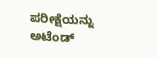ಪರೀಕ್ಷೆಯನ್ನು ಅಟೆಂಡ್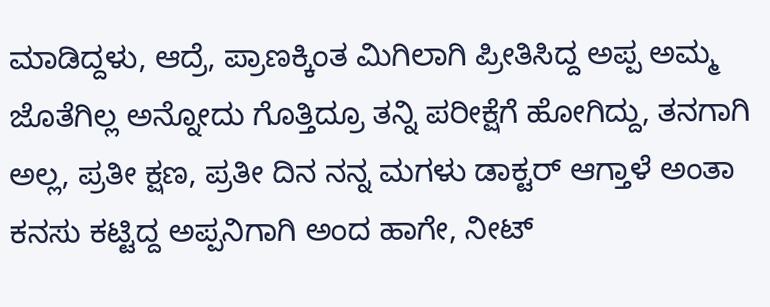ಮಾಡಿದ್ದಳು, ಆದ್ರೆ, ಪ್ರಾಣಕ್ಕಿಂತ ಮಿಗಿಲಾಗಿ ಪ್ರೀತಿಸಿದ್ದ ಅಪ್ಪ ಅಮ್ಮ ಜೊತೆಗಿಲ್ಲ ಅನ್ನೋದು ಗೊತ್ತಿದ್ರೂ ತನ್ನಿ ಪರೀಕ್ಷೆಗೆ ಹೋಗಿದ್ದು, ತನಗಾಗಿ ಅಲ್ಲ, ಪ್ರತೀ ಕ್ಷಣ, ಪ್ರತೀ ದಿನ ನನ್ನ ಮಗಳು ಡಾಕ್ಟರ್ ಆಗ್ತಾಳೆ ಅಂತಾ ಕನಸು ಕಟ್ಟಿದ್ದ ಅಪ್ಪನಿಗಾಗಿ ಅಂದ ಹಾಗೇ, ನೀಟ್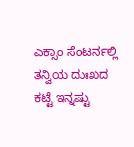ಎಕ್ಸಾಂ ಸೆಂಟರ್ನಲ್ಲಿ ತನ್ವಿಯ ದುಃಖದ ಕಟ್ಟೆ ಇನ್ನಷ್ಟು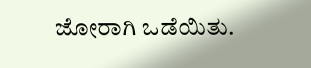ಜೋರಾಗಿ ಒಡೆಯಿತು.